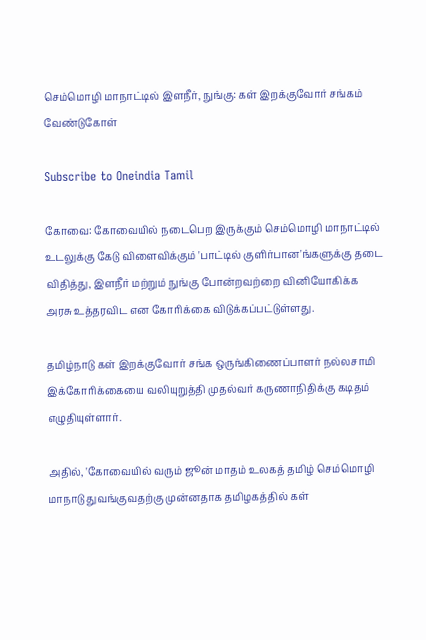செம்மொழி மாநாட்டில் இளநீர், நுங்கு: கள் இறக்குவோர் சங்கம் வேண்டுகோள்

Subscribe to Oneindia Tamil

கோவை: கோவையில் நடைபெற இருக்கும் செம்மொழி மாநாட்டில் உடலுக்கு கேடு விளைவிக்கும் 'பாட்டில் குளிர்பான'ங்களுக்கு தடை விதித்து, இளநீர் மற்றும் நுங்கு போன்றவற்றை வினியோகிக்க அரசு உத்தரவிட என கோரிக்கை விடுக்கப்பட்டுள்ளது.

தமிழ்நாடு கள் இறக்குவோர் சங்க ஒருங்கிணைப்பாளர் நல்லசாமி இக்கோரிக்கையை வலியுறுத்தி முதல்வர் கருணாநிதிக்கு கடிதம் எழுதியுள்ளார்.

அதில், 'கோவையில் வரும் ஜூன் மாதம் உலகத் தமிழ் செம்மொழி மாநாடு துவங்குவதற்கு முன்னதாக தமிழகத்தில் கள்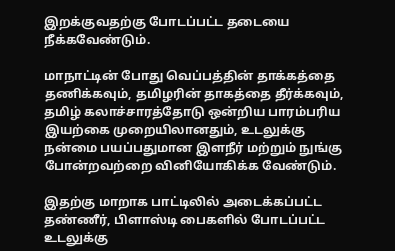இறக்குவதற்கு போடப்பட்ட தடையை நீக்கவேண்டும்.

மாநாட்டின் போது வெப்பத்தின் தாக்கத்தை தணிக்கவும், தமிழரின் தாகத்தை தீர்க்கவும், தமிழ் கலாச்சாரத்தோடு ஒன்றிய பாரம்பரிய இயற்கை முறையிலானதும், உடலுக்கு நன்மை பயப்பதுமான இளநீர் மற்றும் நுங்கு போன்றவற்றை வினியோகிக்க வேண்டும்.

இதற்கு மாறாக பாட்டிலில் அடைக்கப்பட்ட தண்ணீர், பிளாஸ்டி பைகளில் போடப்பட்ட உடலுக்கு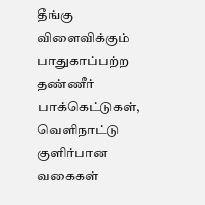தீங்கு விளைவிக்கும் பாதுகாப்பற்ற தண்ணீர் பாக்கெட்டுகள், வெளிநாட்டு குளிர்பான வகைகள்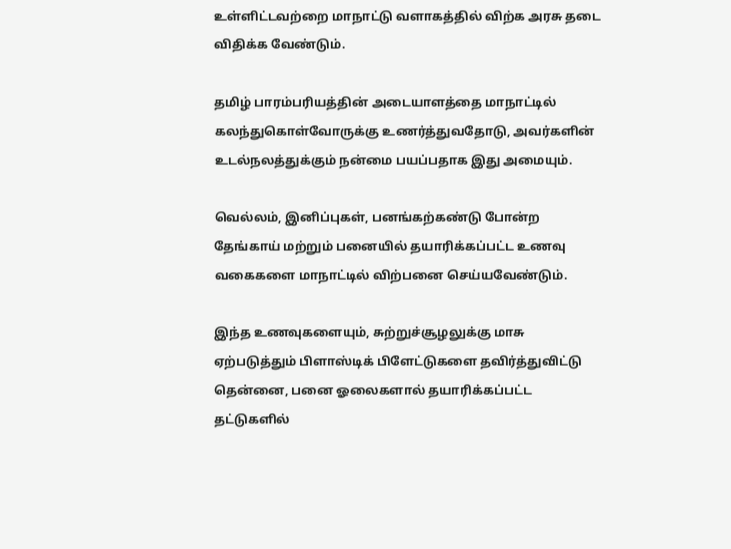உள்ளிட்டவற்றை மாநாட்டு வளாகத்தில் விற்க அரசு தடை விதிக்க வேண்டும்.

தமிழ் பாரம்பரியத்தின் அடையாளத்தை மாநாட்டில் கலந்துகொள்வோருக்கு உணர்த்துவதோடு, அவர்களின் உடல்நலத்துக்கும் நன்மை பயப்பதாக இது அமையும்.

வெல்லம், இனிப்புகள், பனங்கற்கண்டு போன்ற தேங்காய் மற்றும் பனையில் தயாரிக்கப்பட்ட உணவு வகைகளை மாநாட்டில் விற்பனை செய்யவேண்டும்.

இந்த உணவுகளையும், சுற்றுச்சூழலுக்கு மாசு ஏற்படுத்தும் பிளாஸ்டிக் பிளேட்டுகளை தவிர்த்துவிட்டு தென்னை, பனை ஓலைகளால் தயாரிக்கப்பட்ட தட்டுகளில்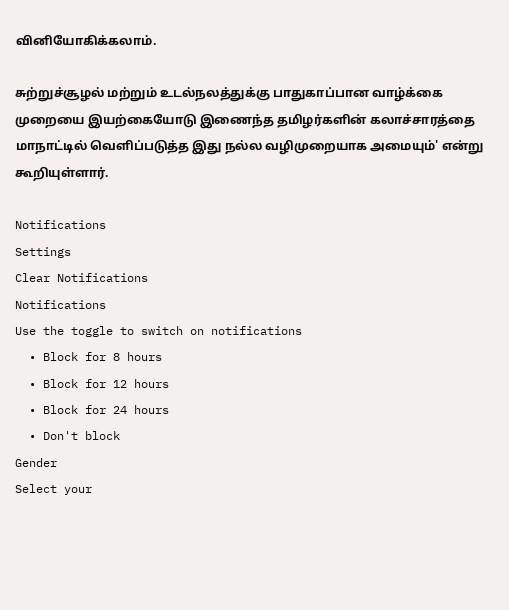வினியோகிக்கலாம்.

சுற்றுச்சூழல் மற்றும் உடல்நலத்துக்கு பாதுகாப்பான வாழ்க்கை முறையை இயற்கையோடு இணைந்த தமிழர்களின் கலாச்சாரத்தை மாநாட்டில் வெளிப்படுத்த இது நல்ல வழிமுறையாக அமையும்' என்று கூறியுள்ளார்.

Notifications
Settings
Clear Notifications
Notifications
Use the toggle to switch on notifications
  • Block for 8 hours
  • Block for 12 hours
  • Block for 24 hours
  • Don't block
Gender
Select your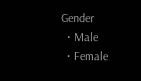Gender
  • Male
  • Female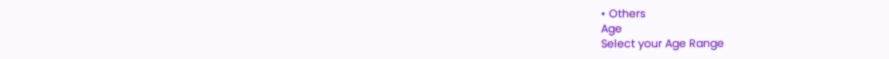• Others
Age
Select your Age Range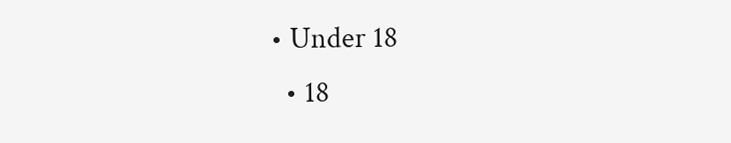• Under 18
  • 18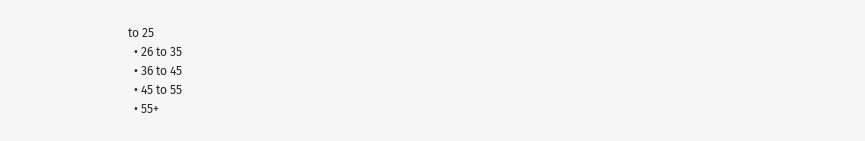to 25
  • 26 to 35
  • 36 to 45
  • 45 to 55
  • 55+